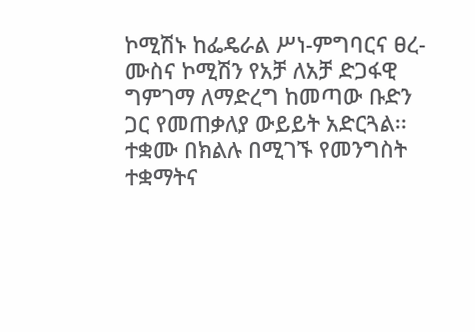ኮሚሽኑ ከፌዴራል ሥነ-ምግባርና ፀረ-ሙስና ኮሚሽን የአቻ ለአቻ ድጋፋዊ ግምገማ ለማድረግ ከመጣው ቡድን ጋር የመጠቃለያ ውይይት አድርጓል፡፡
ተቋሙ በክልሉ በሚገኙ የመንግስት ተቋማትና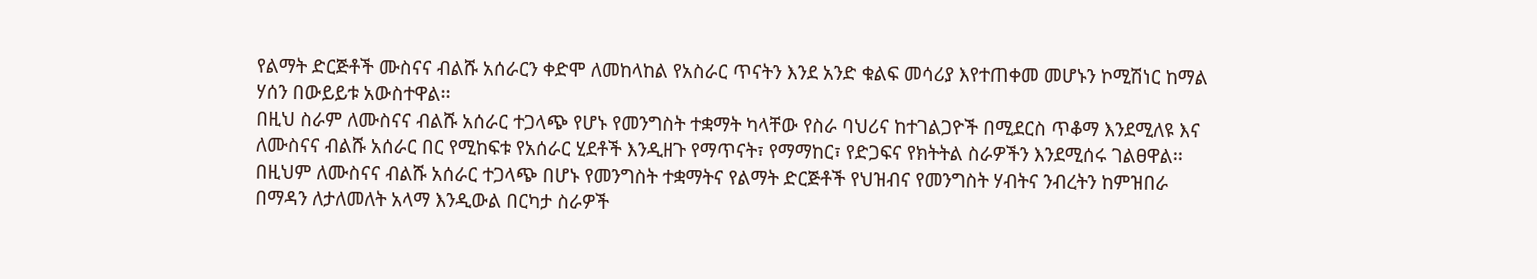የልማት ድርጅቶች ሙስናና ብልሹ አሰራርን ቀድሞ ለመከላከል የአስራር ጥናትን እንደ አንድ ቁልፍ መሳሪያ እየተጠቀመ መሆኑን ኮሚሽነር ከማል ሃሰን በውይይቱ አውስተዋል፡፡
በዚህ ስራም ለሙስናና ብልሹ አሰራር ተጋላጭ የሆኑ የመንግስት ተቋማት ካላቸው የስራ ባህሪና ከተገልጋዮች በሚደርስ ጥቆማ እንደሚለዩ እና ለሙስናና ብልሹ አሰራር በር የሚከፍቱ የአሰራር ሂደቶች እንዲዘጉ የማጥናት፣ የማማከር፣ የድጋፍና የክትትል ስራዎችን እንደሚሰሩ ገልፀዋል፡፡
በዚህም ለሙስናና ብልሹ አሰራር ተጋላጭ በሆኑ የመንግስት ተቋማትና የልማት ድርጅቶች የህዝብና የመንግስት ሃብትና ንብረትን ከምዝበራ በማዳን ለታለመለት አላማ እንዲውል በርካታ ስራዎች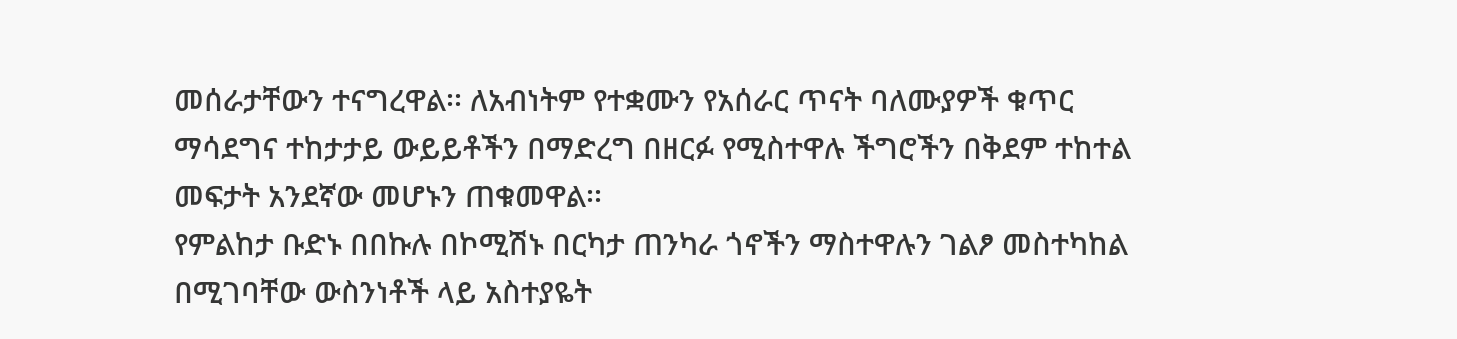መሰራታቸውን ተናግረዋል፡፡ ለአብነትም የተቋሙን የአሰራር ጥናት ባለሙያዎች ቁጥር ማሳደግና ተከታታይ ውይይቶችን በማድረግ በዘርፉ የሚስተዋሉ ችግሮችን በቅደም ተከተል መፍታት አንደኛው መሆኑን ጠቁመዋል፡፡
የምልከታ ቡድኑ በበኩሉ በኮሚሽኑ በርካታ ጠንካራ ጎኖችን ማስተዋሉን ገልፆ መስተካከል በሚገባቸው ውስንነቶች ላይ አስተያዬት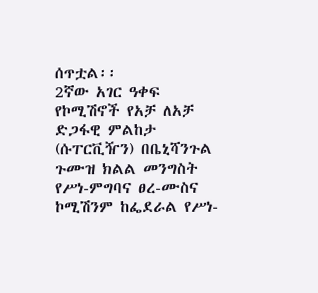ሰጥቷል፡፡
2ኛው አገር ዓቀፍ የኮሚሽኖች የአቻ ለአቻ ድጋፋዊ ምልከታ (ሱፐርቪዥን) በቤኒሻንጉል ጉሙዝ ክልል መንግስት የሥነ-ምግባና ፀረ-ሙስና ኮሚሽንም ከፌደራል የሥነ-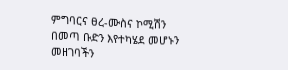ምግባርና ፀረ-ሙስና ኮሚሽን በመጣ ቡድን እየተካሄደ መሆኑን መዘገባችን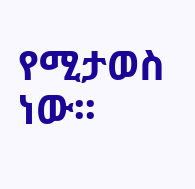የሚታወስ ነው፡፡